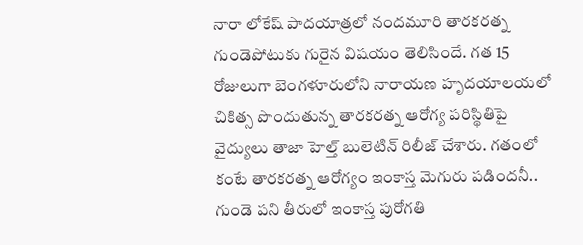నారా లోకేష్ పాదయాత్రలో నందమూరి తారకరత్న గుండెపోటుకు గురైన విషయం తెలిసిందే. గత 15 రోజులుగా బెంగళూరులోని నారాయణ హృదయాలయలో చికిత్స పొందుతున్న తారకరత్న ఆరోగ్య పరిస్థితిపై వైద్యులు తాజా హెల్త్ బులెటిన్ రిలీజ్ చేశారు. గతంలో కంటే తారకరత్న ఆరోగ్యం ఇంకాస్త మెగురు పడిందనీ.. గుండె పని తీరులో ఇంకాస్త పురోగతి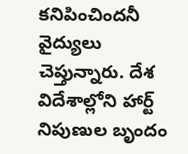కనిపించిందనీ వైద్యులు చెప్తున్నారు. దేశ విదేశాల్లోని హార్ట్ నిపుణుల బృందం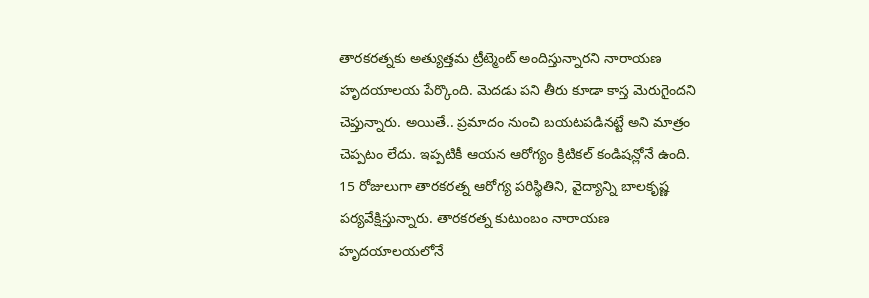తారకరత్నకు అత్యుత్తమ ట్రీట్మెంట్ అందిస్తున్నారని నారాయణ హృదయాలయ పేర్కొంది. మెదడు పని తీరు కూడా కాస్త మెరుగైందని చెప్తున్నారు. అయితే.. ప్రమాదం నుంచి బయటపడినట్టే అని మాత్రం చెప్పటం లేదు. ఇప్పటికీ ఆయన ఆరోగ్యం క్రిటికల్ కండిషన్లోనే ఉంది.
15 రోజులుగా తారకరత్న ఆరోగ్య పరిస్థితిని, వైద్యాన్ని బాలకృష్ణ పర్యవేక్షిస్తున్నారు. తారకరత్న కుటుంబం నారాయణ హృదయాలయలోనే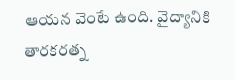ఆయన వెంటే ఉంది. వైద్యానికి తారకరత్న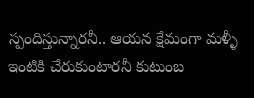స్పందిస్తున్నారనీ.. ఆయన క్షేమంగా మళ్ళీ ఇంటికి చేరుకుంటారనీ కుటుంబ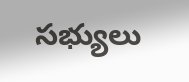సభ్యులు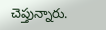చెప్తున్నారు.